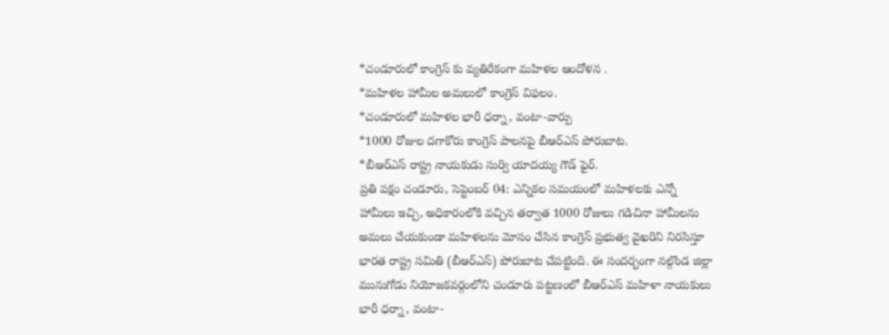*చండూరులో కాంగ్రెస్ కు వ్యతిరేకంగా మహిళల ఆందోళన .
*మహిళల హామీల అమలులో కాంగ్రెస్ విఫలం.
*చండూరులో మహిళల భారీ ధర్నా, వంటా-వార్పు
*1000 రోజుల దగాకోరు కాంగ్రెస్ పాలనపై బీఆర్ఎస్ పోరుబాట.
*బీఆర్ఎస్ రాష్ట్ర నాయకుడు సుర్వి యాదయ్య గౌడ్ ఫైర్.
ప్రతి పక్షం చండూరు, సెప్టెంబర్ 04: ఎన్నికల సమయంలో మహిళలకు ఎన్నో హామీలు ఇచ్చి, అధికారంలోకి వచ్చిన తర్వాత 1000 రోజులు గడిచినా హామీలను అమలు చేయకుండా మహిళలను మోసం చేసిన కాంగ్రెస్ ప్రభుత్వ వైఖరిని నిరసిస్తూ భారత రాష్ట్ర సమితి (బీఆర్ఎస్) పోరుబాట చేపట్టింది. ఈ సందర్భంగా నల్గొండ జిల్లా మునుగోడు నియోజకవర్గంలోని చండూరు పట్టణంలో బీఆర్ఎస్ మహిళా నాయకులు భారీ ధర్నా, వంటా-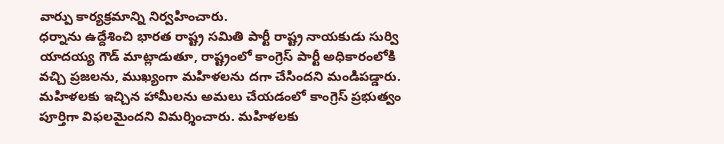వార్పు కార్యక్రమాన్ని నిర్వహించారు.
ధర్నాను ఉద్దేశించి భారత రాష్ట్ర సమితి పార్టీ రాష్ట్ర నాయకుడు సుర్వి యాదయ్య గౌడ్ మాట్లాడుతూ, రాష్ట్రంలో కాంగ్రెస్ పార్టీ అధికారంలోకి వచ్చి ప్రజలను, ముఖ్యంగా మహిళలను దగా చేసిందని మండిపడ్డారు. మహిళలకు ఇచ్చిన హామీలను అమలు చేయడంలో కాంగ్రెస్ ప్రభుత్వం పూర్తిగా విఫలమైందని విమర్శించారు. మహిళలకు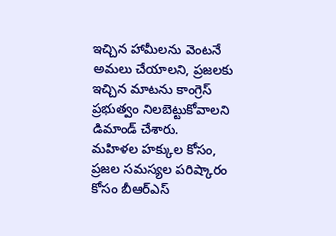ఇచ్చిన హామీలను వెంటనే అమలు చేయాలని, ప్రజలకు ఇచ్చిన మాటను కాంగ్రెస్ ప్రభుత్వం నిలబెట్టుకోవాలని డిమాండ్ చేశారు.
మహిళల హక్కుల కోసం, ప్రజల సమస్యల పరిష్కారం కోసం బీఆర్ఎస్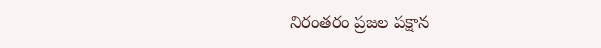నిరంతరం ప్రజల పక్షాన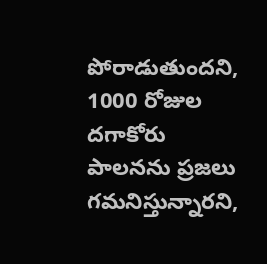పోరాడుతుందని, 1000 రోజుల దగాకోరు పాలనను ప్రజలు గమనిస్తున్నారని,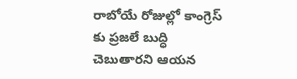రాబోయే రోజుల్లో కాంగ్రెస్ కు ప్రజలే బుద్ధి చెబుతారని ఆయన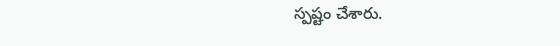స్పష్టం చేశారు.